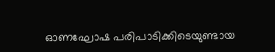ഓണഘോഷ പരിപാടിക്കിടെയുണ്ടായ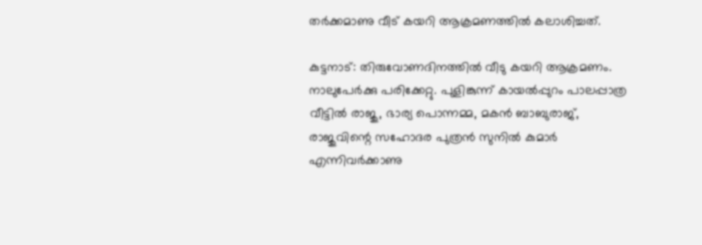തര്‍ക്കമാണു വീട് കയറി ആക്രമണത്തിൽ കലാശിച്ചത്.

കുട്ടനാട്: തിരുവോണദിനത്തില്‍ വീടു കയറി ആക്രമണം. നാലുപേര്‍ക്കു പരിക്കേറ്റു. പുളിങ്കുന്ന് കായല്‍പ്പുറം പാലപ്പാത്ര വീട്ടില്‍ രാജു, ഭാര്യ പൊന്നമ്മ, മകന്‍ ബാബുരാജ്, രാജുവിന്റെ സഹോദര പുത്രന്‍ സുനില്‍ കുമാര്‍ എന്നിവര്‍ക്കാണു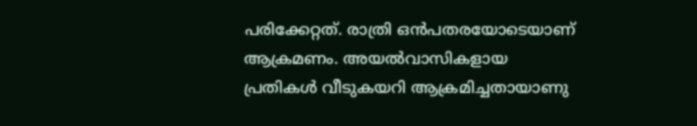പരിക്കേറ്റത്. രാത്രി ഒന്‍പതരയോടെയാണ് ആക്രമണം. അയല്‍വാസികളായ പ്രതികള്‍ വീടുകയറി ആക്രമിച്ചതായാണു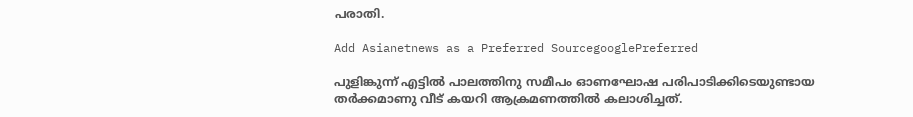പരാതി.

Add Asianetnews as a Preferred SourcegooglePreferred

പുളിങ്കുന്ന് എട്ടില്‍ പാലത്തിനു സമീപം ഓണഘോഷ പരിപാടിക്കിടെയുണ്ടായ തര്‍ക്കമാണു വീട് കയറി ആക്രമണത്തിൽ കലാശിച്ചത്.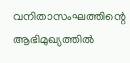വനിതാസംഘത്തിന്റെ ആഭിമുഖ്യത്തിൽ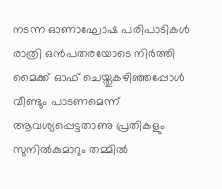നടന്ന ഓണാഘോഷ പരിപാടികള്‍ രാത്രി ഒന്‍പതരയോടെ നിര്‍ത്തി മൈക്ക് ഓഫ് ചെയ്തുകഴിഞ്ഞപ്പോള്‍ വീണ്ടും പാടണമെന്ന് ആവശ്യപ്പെട്ടതാണു പ്രതികളും സുനില്‍കുമാറും തമ്മില്‍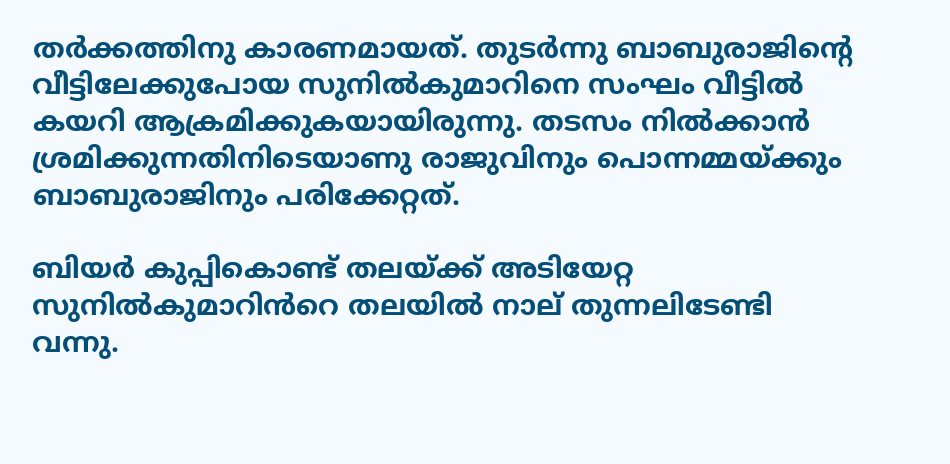തര്‍ക്കത്തിനു കാരണമായത്. തുടര്‍ന്നു ബാബുരാജിന്റെ വീട്ടിലേക്കുപോയ സുനില്‍കുമാറിനെ സംഘം വീട്ടില്‍ കയറി ആക്രമിക്കുകയായിരുന്നു. തടസം നില്‍ക്കാന്‍ ശ്രമിക്കുന്നതിനിടെയാണു രാജുവിനും പൊന്നമ്മയ്ക്കും ബാബുരാജിനും പരിക്കേറ്റത്.

ബിയര്‍ കുപ്പികൊണ്ട് തലയ്ക്ക് അടിയേറ്റ സുനില്‍കുമാറിൻറെ തലയില്‍ നാല് തുന്നലിടേണ്ടി വന്നു.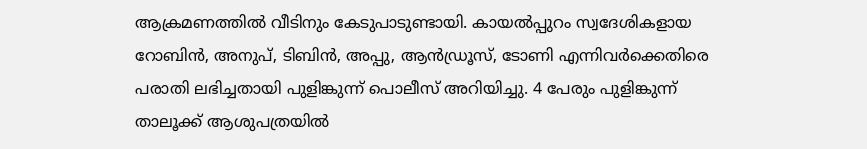ആക്രമണത്തില്‍ വീടിനും കേടുപാടുണ്ടായി. കായല്‍പ്പുറം സ്വദേശികളായ റോബിന്‍, അനുപ്, ടിബിന്‍, അപ്പു, ആൻഡ്രൂസ്, ടോണി എന്നിവര്‍ക്കെതിരെ പരാതി ലഭിച്ചതായി പുളിങ്കുന്ന് പൊലീസ് അറിയിച്ചു. 4 പേരും പുളിങ്കുന്ന് താലൂക്ക് ആശുപത്രയില്‍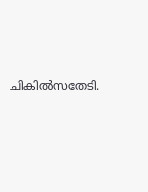ചികില്‍സതേടി.